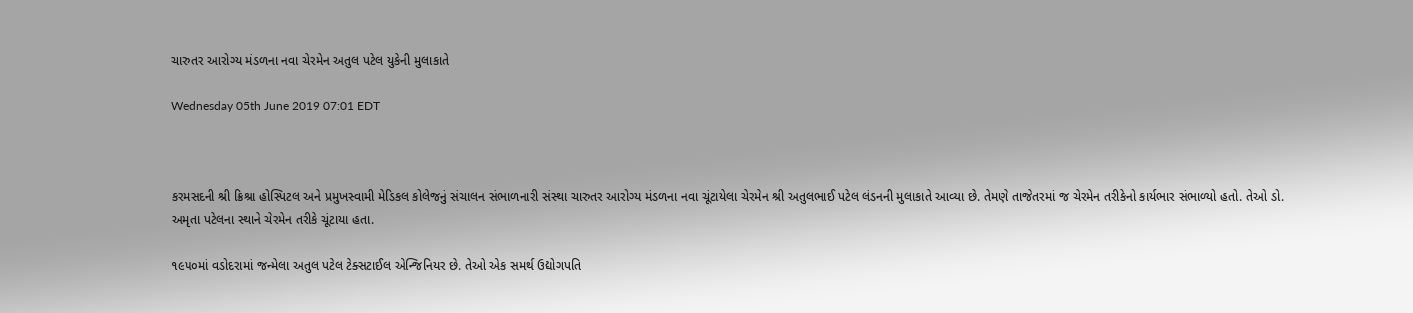ચારુતર આરોગ્ય મંડળના નવા ચેરમેન અતુલ પટેલ યુકેની મુલાકાતે

Wednesday 05th June 2019 07:01 EDT



કરમસદની શ્રી ક્રિશ્રા હોસ્પિટલ અને પ્રમુખસ્વામી મેડિકલ કોલેજનું સંચાલન સંભાળનારી સંસ્થા ચારુતર આરોગ્ય મંડળના નવા ચૂંટાયેલા ચેરમેન શ્રી અતુલભાઈ પટેલ લંડનની મુલાકાતે આવ્યા છે. તેમણે તાજેતરમાં જ ચેરમેન તરીકેનો કાર્યભાર સંભાળ્યો હતો. તેઓ ડો. અમૃતા પટેલના સ્થાને ચેરમેન તરીકે ચૂંટાયા હતા.

૧૯૫૦માં વડોદરામાં જન્મેલા અતુલ પટેલ ટેક્સટાઈલ એન્જિનિયર છે. તેઓ એક સમર્થ ઉદ્યોગપતિ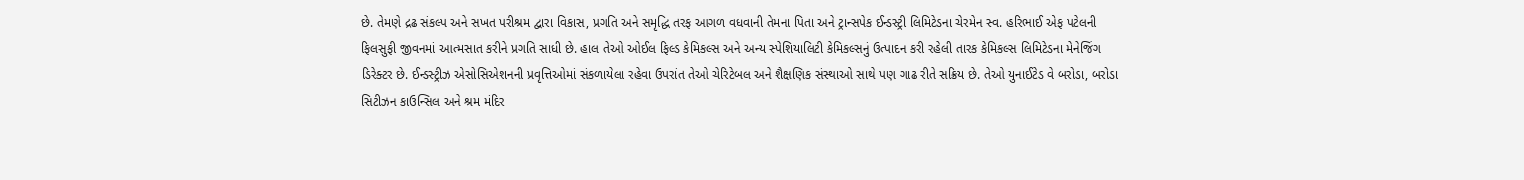છે. તેમણે દ્રઢ સંકલ્પ અને સખત પરીશ્રમ દ્વારા વિકાસ, પ્રગતિ અને સમૃદ્ધિ તરફ આગળ વધવાની તેમના પિતા અને ટ્રાન્સપેક ઈન્ડસ્ટ્રી લિમિટેડના ચેરમેન સ્વ. હરિભાઈ એફ પટેલની ફિલસુફી જીવનમાં આત્મસાત કરીને પ્રગતિ સાધી છે. હાલ તેઓ ઓઈલ ફિલ્ડ કેમિકલ્સ અને અન્ય સ્પેશિયાલિટી કેમિકલ્સનું ઉત્પાદન કરી રહેલી તારક કેમિકલ્સ લિમિટેડના મેનેજિંગ ડિરેક્ટર છે. ઈન્ડસ્ટ્રીઝ એસોસિએશનની પ્રવૃત્તિઓમાં સંકળાયેલા રહેવા ઉપરાંત તેઓ ચેરિટેબલ અને શૈક્ષણિક સંસ્થાઓ સાથે પણ ગાઢ રીતે સક્રિય છે. તેઓ યુનાઈટેડ વે બરોડા, બરોડા સિટીઝન કાઉન્સિલ અને શ્રમ મંદિર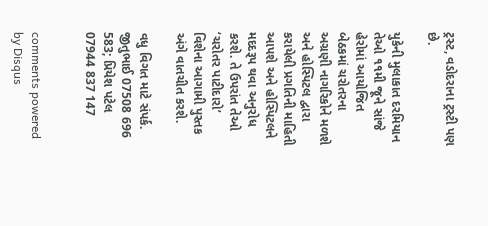ટ્રસ્ટ, વડોદરાના ટ્રસ્ટી પણ છે.

યુકેની મુલાકાત દરમિયાન તેઓ ૧૧મી જૂને સાંજે હેરોમાં આયોજિત બેઠકમાં ચરોતરના અગ્રણી નાગરિકોને મળશે અને હોસ્પિટલ દ્વારા કરાયેલી પ્રગતિની માહિતી આપશે અને હોસ્પિટલને મદદરૂપ થવા અનુરોધ કરશે. તે ઉપરાંત તેઓ ‘ચરોતર પાટીદારો’ વિશેના આગામી પુસ્તક અંગે વાતચીત કરશે.

વધુ વિગત માટે સંપર્ક. જીતુભાઈ 07508 696 583; પ્રિયેશ પટેલ 07944 837 147


comments powered by Disqus